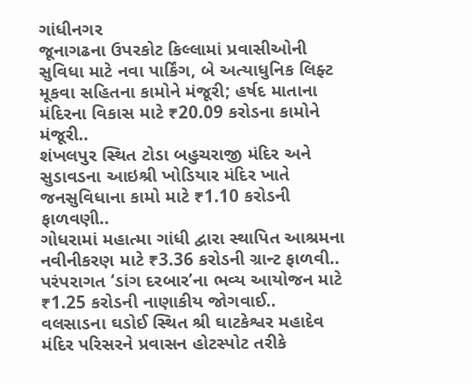ગાંધીનગર
જૂનાગઢના ઉપરકોટ કિલ્લામાં પ્રવાસીઓની સુવિધા માટે નવા પાર્કિંગ, બે અત્યાધુનિક લિફ્ટ મૂકવા સહિતના કામોને મંજૂરી; હર્ષદ માતાના મંદિરના વિકાસ માટે ₹20.09 કરોડના કામોને મંજૂરી..
શંખલપુર સ્થિત ટોડા બહુચરાજી મંદિર અને સુડાવડના આઇશ્રી ખોડિયાર મંદિર ખાતે જનસુવિધાના કામો માટે ₹1.10 કરોડની ફાળવણી..
ગોધરામાં મહાત્મા ગાંધી દ્વારા સ્થાપિત આશ્રમના નવીનીકરણ માટે ₹3.36 કરોડની ગ્રાન્ટ ફાળવી..
પરંપરાગત ‘ડાંગ દરબાર’ના ભવ્ય આયોજન માટે ₹1.25 કરોડની નાણાકીય જોગવાઈ..
વલસાડના ઘડોઈ સ્થિત શ્રી ઘાટકેશ્વર મહાદેવ મંદિર પરિસરને પ્રવાસન હોટસ્પોટ તરીકે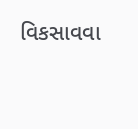વિકસાવવા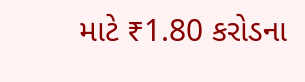માટે ₹1.80 કરોડના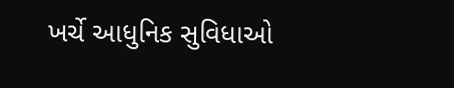ખર્ચે આધુનિક સુવિધાઓ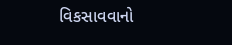વિકસાવવાનો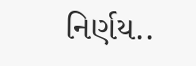નિર્ણય..